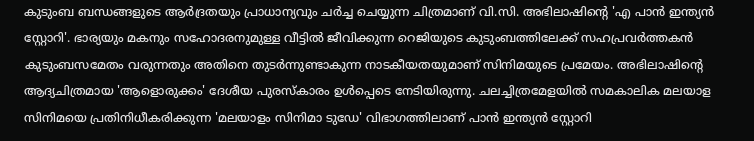കുടുംബ ബന്ധങ്ങളുടെ ആര്‍ദ്രതയും പ്രാധാന്യവും ചര്‍ച്ച ചെയ്യുന്ന ചിത്രമാണ് വി.സി. അഭിലാഷിന്റെ 'എ പാന്‍ ഇന്ത്യന്‍ സ്റ്റോറി'. ഭാര്യയും മകനും സഹോദരനുമുള്ള വീട്ടില്‍ ജീവിക്കുന്ന റെജിയുടെ കുടുംബത്തിലേക്ക് സഹപ്രവര്‍ത്തകന്‍ കുടുംബസമേതം വരുന്നതും അതിനെ തുടര്‍ന്നുണ്ടാകുന്ന നാടകീയതയുമാണ് സിനിമയുടെ പ്രമേയം. അഭിലാഷിന്റെ ആദ്യചിത്രമായ 'ആളൊരുക്കം' ദേശീയ പുരസ്‌കാരം ഉള്‍പ്പെടെ നേടിയിരുന്നു. ചലച്ചിത്രമേളയില്‍ സമകാലിക മലയാള സിനിമയെ പ്രതിനിധീകരിക്കുന്ന 'മലയാളം സിനിമാ ടുഡേ' വിഭാഗത്തിലാണ് പാന്‍ ഇന്ത്യന്‍ സ്റ്റോറി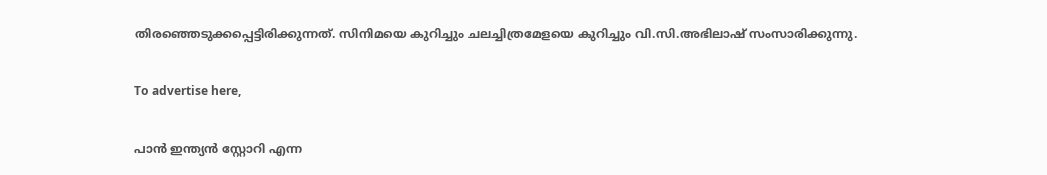തിരഞ്ഞെടുക്കപ്പെട്ടിരിക്കുന്നത്. സിനിമയെ കുറിച്ചും ചലച്ചിത്രമേളയെ കുറിച്ചും വി.സി.അഭിലാഷ് സംസാരിക്കുന്നു.

To advertise here,

പാന്‍ ഇന്ത്യന്‍ സ്റ്റോറി എന്ന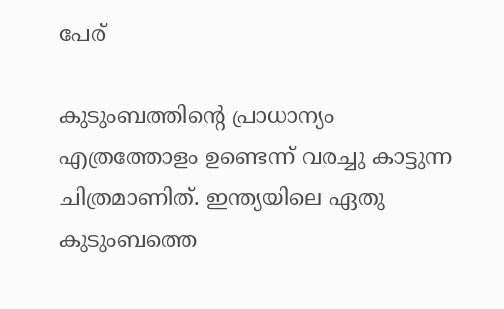പേര്

കുടുംബത്തിന്റെ പ്രാധാന്യം എത്രത്തോളം ഉണ്ടെന്ന് വരച്ചു കാട്ടുന്ന ചിത്രമാണിത്. ഇന്ത്യയിലെ ഏതു കുടുംബത്തെ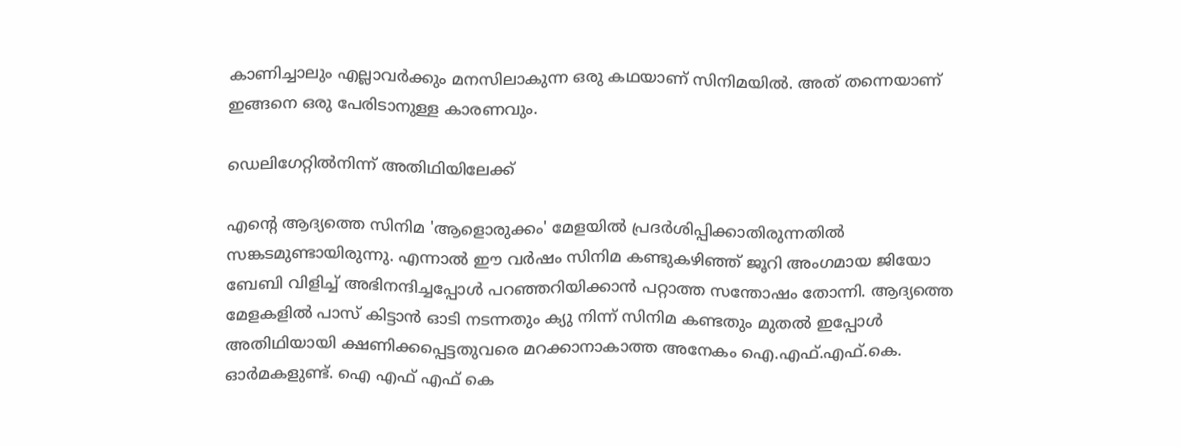കാണിച്ചാലും എല്ലാവര്‍ക്കും മനസിലാകുന്ന ഒരു കഥയാണ് സിനിമയില്‍. അത് തന്നെയാണ് ഇങ്ങനെ ഒരു പേരിടാനുള്ള കാരണവും.

ഡെലിഗേറ്റില്‍നിന്ന് അതിഥിയിലേക്ക്

എന്റെ ആദ്യത്തെ സിനിമ 'ആളൊരുക്കം' മേളയില്‍ പ്രദര്‍ശിപ്പിക്കാതിരുന്നതില്‍ സങ്കടമുണ്ടായിരുന്നു. എന്നാല്‍ ഈ വര്‍ഷം സിനിമ കണ്ടുകഴിഞ്ഞ് ജൂറി അംഗമായ ജിയോ ബേബി വിളിച്ച് അഭിനന്ദിച്ചപ്പോള്‍ പറഞ്ഞറിയിക്കാന്‍ പറ്റാത്ത സന്തോഷം തോന്നി. ആദ്യത്തെ മേളകളില്‍ പാസ് കിട്ടാന്‍ ഓടി നടന്നതും ക്യു നിന്ന് സിനിമ കണ്ടതും മുതല്‍ ഇപ്പോള്‍ അതിഥിയായി ക്ഷണിക്കപ്പെട്ടതുവരെ മറക്കാനാകാത്ത അനേകം ഐ.എഫ്.എഫ്.കെ. ഓര്‍മകളുണ്ട്. ഐ എഫ് എഫ് കെ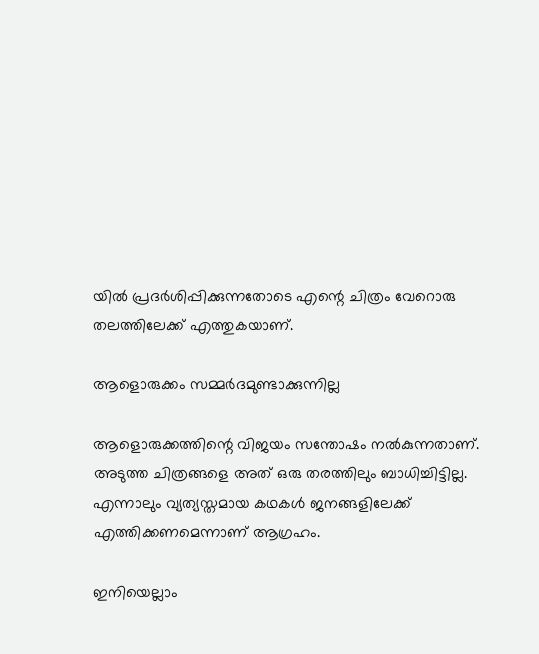യില്‍ പ്രദര്‍ശിപ്പിക്കുന്നതോടെ എന്റെ ചിത്രം വേറൊരു തലത്തിലേക്ക് എത്തുകയാണ്.

ആളൊരുക്കം സമ്മര്‍ദമുണ്ടാക്കുന്നില്ല

ആളൊരുക്കത്തിന്റെ വിജയം സന്തോഷം നല്‍കുന്നതാണ്. അടുത്ത ചിത്രങ്ങളെ അത് ഒരു തരത്തിലും ബാധിച്ചിട്ടില്ല. എന്നാലും വ്യത്യസ്തമായ കഥകള്‍ ജനങ്ങളിലേക്ക് എത്തിക്കണമെന്നാണ് ആഗ്രഹം.

ഇനിയെല്ലാം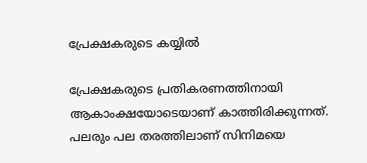പ്രേക്ഷകരുടെ കയ്യില്‍

പ്രേക്ഷകരുടെ പ്രതികരണത്തിനായി ആകാംക്ഷയോടെയാണ് കാത്തിരിക്കുന്നത്. പലരും പല തരത്തിലാണ് സിനിമയെ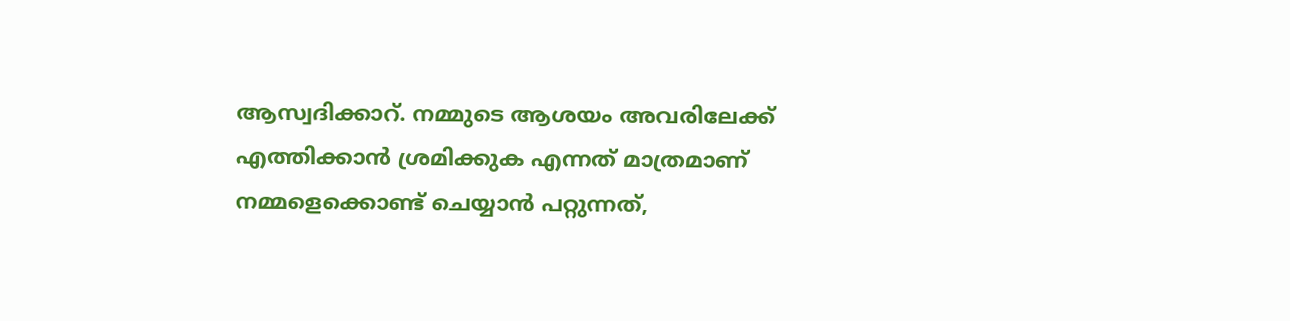ആസ്വദിക്കാറ്. നമ്മുടെ ആശയം അവരിലേക്ക് എത്തിക്കാന്‍ ശ്രമിക്കുക എന്നത് മാത്രമാണ് നമ്മളെക്കൊണ്ട് ചെയ്യാന്‍ പറ്റുന്നത്,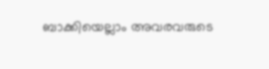ബാക്കിയെല്ലാം അവരവരുടെ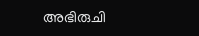അഭിരുചി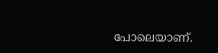പോലെയാണ്.